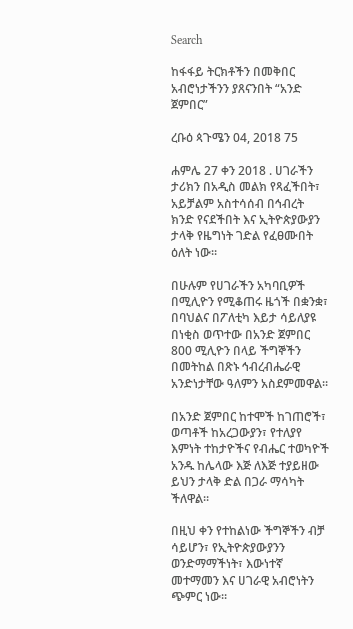Search

ከፋፋይ ትርክቶችን በመቅበር አብሮነታችንን ያጸናንበት “አንድ ጀምበር”

ረቡዕ ጳጉሜን 04, 2018 75

ሐምሌ 27 ቀን 2018 . ሀገራችን ታሪክን በአዲስ መልክ የጻፈችበት፣ አይቻልም አስተሳሰብ በኅብረት ክንድ የናደችበት እና ኢትዮጵያውያን ታላቅ የዜግነት ገድል የፈፀሙበት ዕለት ነው።

በሁሉም የሀገራችን አካባቢዎች በሚሊዮን የሚቆጠሩ ዜጎች በቋንቋ፣ በባህልና በፖለቲካ እይታ ሳይለያዩ በነቂስ ወጥተው በአንድ ጀምበር 800 ሚሊዮን በላይ ችግኞችን በመትከል በጽኑ ኅብረብሔራዊ አንድነታቸው ዓለምን አስደምመዋል።

በአንድ ጀምበር ከተሞች ከገጠሮች፣ ወጣቶች ከአረጋውያን፣ የተለያየ እምነት ተከታዮችና የብሔር ተወካዮች አንዱ ከሌላው እጅ ለእጅ ተያይዘው ይህን ታላቅ ድል በጋራ ማሳካት ችለዋል።

በዚህ ቀን የተከልነው ችግኞችን ብቻ ሳይሆን፣ የኢትዮጵያውያንን ወንድማማችነት፣ እውነተኛ መተማመን እና ሀገራዊ አብሮነትን ጭምር ነው።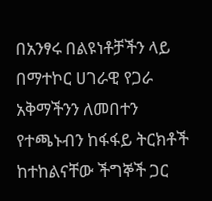በአንፃሩ በልዩነቶቻችን ላይ በማተኮር ሀገራዊ የጋራ አቅማችንን ለመበተን የተጫኑብን ከፋፋይ ትርክቶች ከተከልናቸው ችግኞች ጋር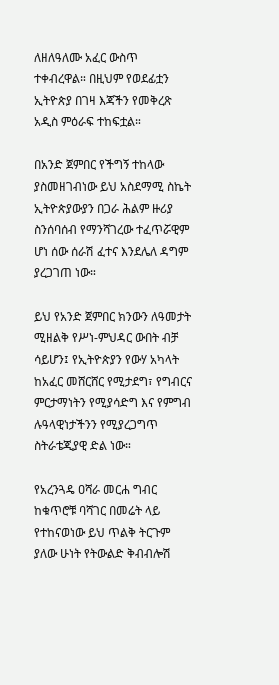ለዘለዓለሙ አፈር ውስጥ ተቀብረዋል። በዚህም የወደፊቷን ኢትዮጵያ በገዛ እጃችን የመቅረጽ አዲስ ምዕራፍ ተከፍቷል።

በአንድ ጀምበር የችግኝ ተከላው ያስመዘገብነው ይህ አስደማሚ ስኬት ኢትዮጵያውያን በጋራ ሕልም ዙሪያ ስንሰባሰብ የማንሻገረው ተፈጥሯዊም ሆነ ሰው ሰራሽ ፈተና እንደሌለ ዳግም ያረጋገጠ ነው።

ይህ የአንድ ጀምበር ክንውን ለዓመታት ሚዘልቅ የሥነ-ምህዳር ውበት ብቻ ሳይሆን፤ የኢትዮጵያን የውሃ አካላት ከአፈር መሸርሸር የሚታደግ፣ የግብርና ምርታማነትን የሚያሳድግ እና የምግብ ሉዓላዊነታችንን የሚያረጋግጥ ስትራቴጂያዊ ድል ነው።

የአረንጓዴ ዐሻራ መርሐ ግብር ከቁጥሮቹ ባሻገር በመሬት ላይ የተከናወነው ይህ ጥልቅ ትርጉም ያለው ሁነት የትውልድ ቅብብሎሽ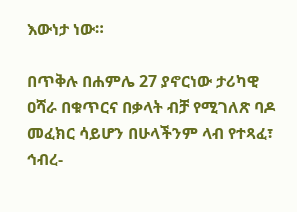እውነታ ነው።

በጥቅሉ በሐምሌ 27 ያኖርነው ታሪካዊ ዐሻራ በቁጥርና በቃላት ብቻ የሚገለጽ ባዶ መፈክር ሳይሆን በሁላችንም ላብ የተጻፈ፣ ኅብረ-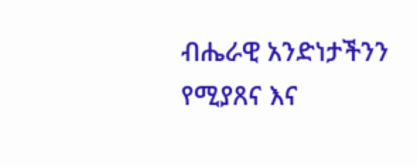ብሔራዊ አንድነታችንን የሚያጸና እና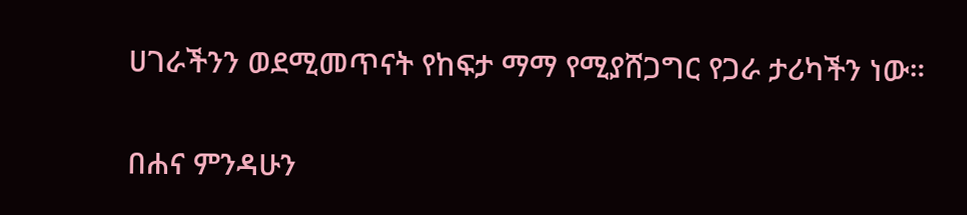ሀገራችንን ወደሚመጥናት የከፍታ ማማ የሚያሸጋግር የጋራ ታሪካችን ነው።

በሐና ምንዳሁን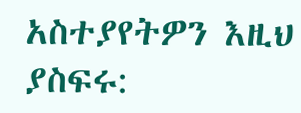አስተያየትዎን እዚህ ያስፍሩ: